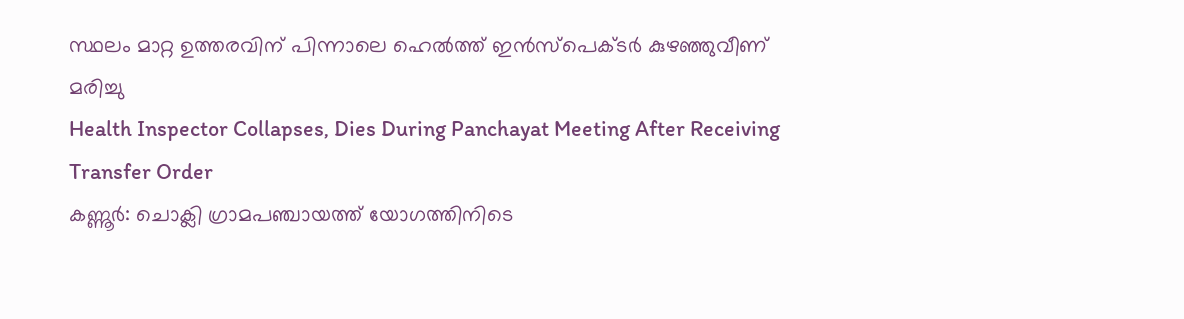സ്ഥലം മാറ്റ ഉത്തരവിന് പിന്നാലെ ഹെൽത്ത് ഇൻസ്പെക്ടർ കുഴഞ്ഞുവീണ് മരിച്ചു
Health Inspector Collapses, Dies During Panchayat Meeting After Receiving Transfer Order
കണ്ണൂർ: ചൊക്ലി ഗ്രാമപഞ്ചായത്ത് യോഗത്തിനിടെ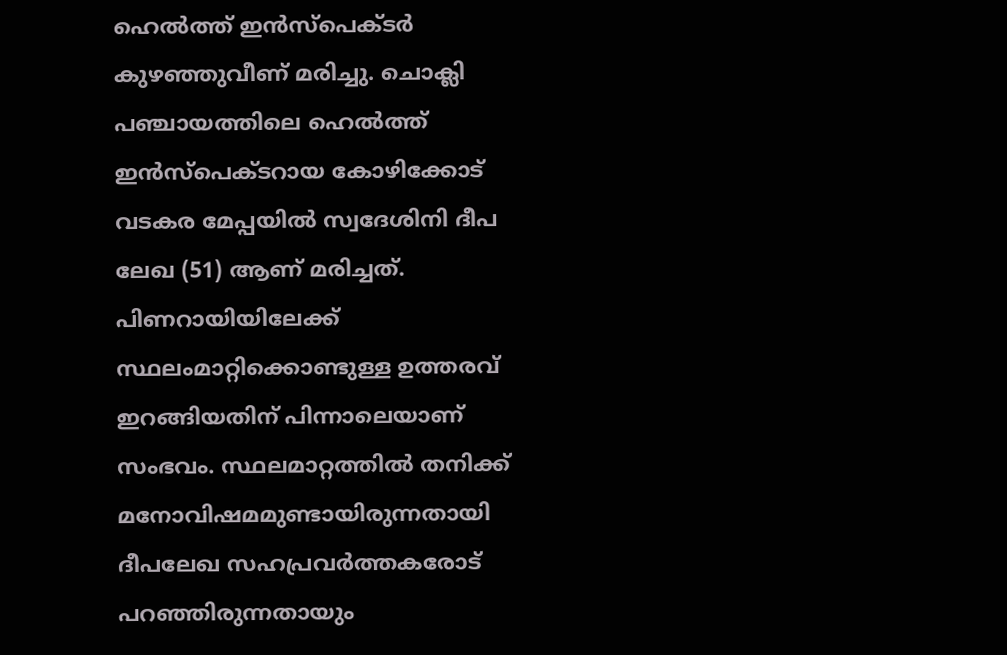ഹെൽത്ത് ഇൻസ്പെക്ടർ കുഴഞ്ഞുവീണ് മരിച്ചു. ചൊക്ലി പഞ്ചായത്തിലെ ഹെൽത്ത് ഇൻസ്പെക്ടറായ കോഴിക്കോട് വടകര മേപ്പയിൽ സ്വദേശിനി ദീപ ലേഖ (51) ആണ് മരിച്ചത്.
പിണറായിയിലേക്ക് സ്ഥലംമാറ്റിക്കൊണ്ടുള്ള ഉത്തരവ് ഇറങ്ങിയതിന് പിന്നാലെയാണ് സംഭവം. സ്ഥലമാറ്റത്തിൽ തനിക്ക് മനോവിഷമമുണ്ടായിരുന്നതായി ദീപലേഖ സഹപ്രവർത്തകരോട് പറഞ്ഞിരുന്നതായും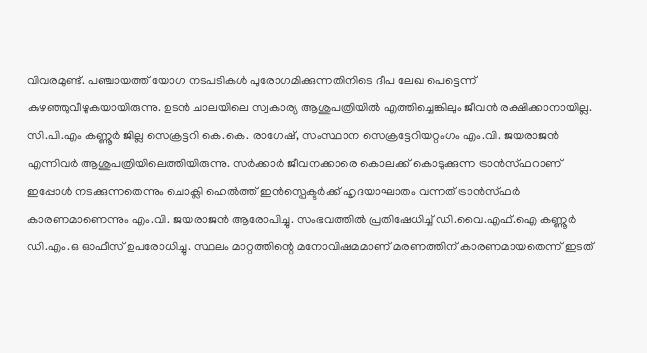വിവരമുണ്ട്. പഞ്ചായത്ത് യോഗ നടപടികൾ പുരോഗമിക്കുന്നതിനിടെ ദീപ ലേഖ പെട്ടെന്ന് കുഴഞ്ഞുവീഴുകയായിരുന്നു. ഉടൻ ചാലയിലെ സ്വകാര്യ ആശുപത്രിയിൽ എത്തിച്ചെങ്കിലും ജീവൻ രക്ഷിക്കാനായില്ല.
സി.പി.എം കണ്ണൂർ ജില്ല സെക്രട്ടറി കെ.കെ. രാഗേഷ്, സംസ്ഥാന സെക്രട്ടേറിയറ്റംഗം എം.വി. ജയരാജൻ എന്നിവർ ആശുപത്രിയിലെത്തിയിരുന്നു. സർക്കാർ ജീവനക്കാരെ കൊലക്ക് കൊടുക്കുന്ന ട്രാൻസ്ഫറാണ് ഇപ്പോൾ നടക്കുന്നതെന്നും ചൊക്ലി ഹെൽത്ത് ഇൻസ്പെക്ടർക്ക് ഹൃദയാഘാതം വന്നത് ട്രാൻസ്ഫർ കാരണമാണെന്നും എം.വി. ജയരാജൻ ആരോപിച്ചു. സംഭവത്തിൽ പ്രതിഷേധിച്ച് ഡി.വൈ.എഫ്.ഐ കണ്ണൂർ ഡി.എം.ഒ ഓഫീസ് ഉപരോധിച്ചു. സ്ഥലം മാറ്റത്തിന്റെ മനോവിഷമമാണ് മരണത്തിന് കാരണമായതെന്ന് ഇടത്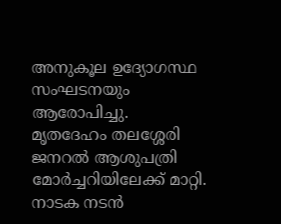അനുകൂല ഉദ്യോഗസ്ഥ സംഘടനയും ആരോപിച്ചു.
മൃതദേഹം തലശ്ശേരി ജനറൽ ആശുപത്രി മോർച്ചറിയിലേക്ക് മാറ്റി. നാടക നടൻ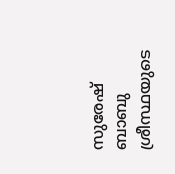സുരേഷ് ബാബു ശ്രീസ്ഥയുടെ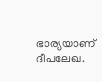ഭാര്യയാണ് ദീപലേഖ.